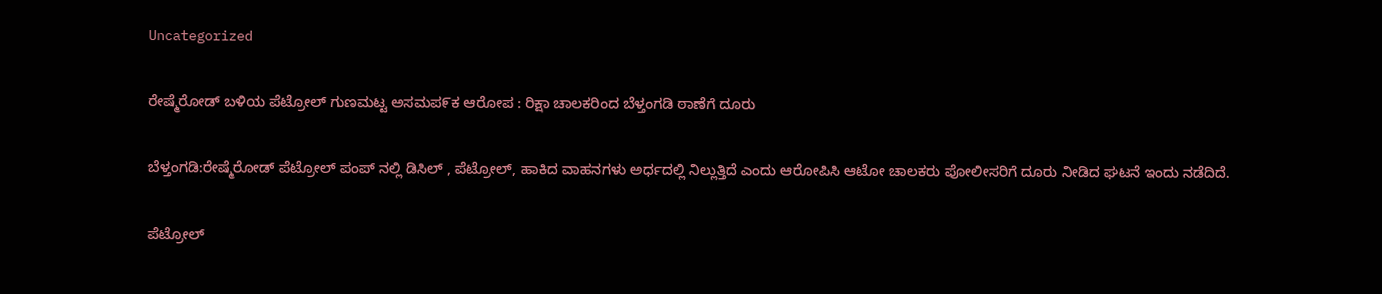Uncategorized

ರೇಷ್ಮೆರೋಡ್ ಬಳಿಯ ಪೆಟ್ರೋಲ್ ಗುಣಮಟ್ಟ ಅಸಮಪ೯ಕ ಆರೋಪ : ರಿಕ್ಷಾ ಚಾಲಕರಿಂದ ಬೆಳ್ತಂಗಡಿ ಠಾಣೆಗೆ ದೂರು

ಬೆಳ್ತಂಗಡಿ:ರೇಷ್ಮೆರೋಡ್ ಪೆಟ್ರೋಲ್ ಪಂಪ್ ನಲ್ಲಿ ಡಿಸಿಲ್ , ಪೆಟ್ರೋಲ್, ಹಾಕಿದ ವಾಹನಗಳು ಅರ್ಧದಲ್ಲಿ ನಿಲ್ಲುತ್ತಿದೆ ಎಂದು ಆರೋಪಿಸಿ ಆಟೋ ಚಾಲಕರು ಪೋಲೀಸರಿಗೆ ದೂರು ನೀಡಿದ ಘಟನೆ ಇಂದು ನಡೆದಿದೆ.

ಪೆಟ್ರೋಲ್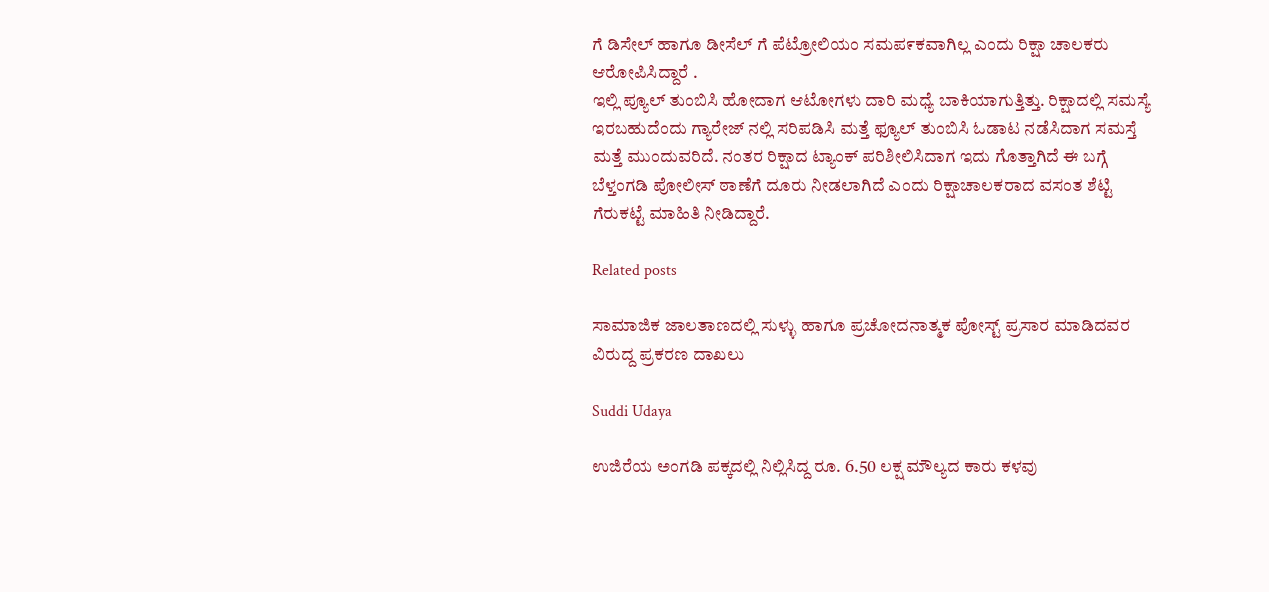ಗೆ ಡಿಸೇಲ್ ಹಾಗೂ ಡೀಸೆಲ್ ಗೆ ಪೆಟ್ರೋಲಿಯಂ ಸಮಪ೯ಕವಾಗಿಲ್ಲ ಎಂದು ರಿಕ್ಷಾ ಚಾಲಕರು ಆರೋಪಿಸಿದ್ದಾರೆ .
ಇಲ್ಲಿ ಪ್ಯೂಲ್ ತುಂಬಿಸಿ ಹೋದಾಗ ಆಟೋಗಳು ದಾರಿ ಮಧ್ಯೆ ಬಾಕಿಯಾಗುತ್ತಿತ್ತು. ರಿಕ್ಷಾದಲ್ಲಿ ಸಮಸ್ಯೆ ಇರಬಹುದೆಂದು ಗ್ಯಾರೇಜ್ ನಲ್ಲಿ ಸರಿಪಡಿಸಿ ಮತ್ತೆ ಫ್ಯೂಲ್ ತುಂಬಿಸಿ ಓಡಾಟ ನಡೆಸಿದಾಗ ಸಮಸ್ತೆ ಮತ್ತೆ ಮುಂದುವರಿದೆ. ನಂತರ ರಿಕ್ಷಾದ ಟ್ಯಾಂಕ್ ಪರಿಶೀಲಿಸಿದಾಗ ಇದು ಗೊತ್ತಾಗಿದೆ ಈ ಬಗ್ಗೆ ಬೆಳ್ತಂಗಡಿ ಪೋಲೀಸ್ ಠಾಣೆಗೆ ದೂರು ನೀಡಲಾಗಿದೆ ಎಂದು ರಿಕ್ಷಾಚಾಲಕರಾದ ವಸಂತ ಶೆಟ್ಟಿ ಗೆರುಕಟ್ಟೆ ಮಾಹಿತಿ ನೀಡಿದ್ದಾರೆ.

Related posts

ಸಾಮಾಜಿಕ ಜಾಲತಾಣದಲ್ಲಿ ಸುಳ್ಳು ಹಾಗೂ ಪ್ರಚೋದನಾತ್ಮಕ ಪೋಸ್ಟ್ ಪ್ರಸಾರ ಮಾಡಿದವರ ವಿರುದ್ದ ಪ್ರಕರಣ ದಾಖಲು

Suddi Udaya

ಉಜಿರೆಯ ಅಂಗಡಿ ಪಕ್ಕದಲ್ಲಿ ನಿಲ್ಲಿಸಿದ್ದ ರೂ. 6.50 ಲಕ್ಷ ಮೌಲ್ಯದ ಕಾರು ಕಳವು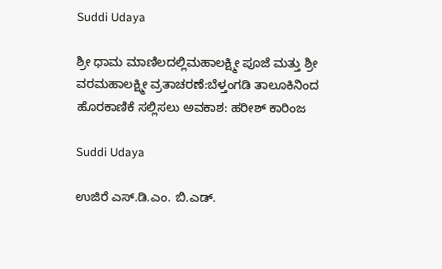Suddi Udaya

ಶ್ರೀ ಧಾಮ ಮಾಣಿಲದಲ್ಲಿಮಹಾಲಕ್ಷ್ಮೀ ಪೂಜೆ ಮತ್ತು ಶ್ರೀ ವರಮಹಾಲಕ್ಷ್ಮೀ ವ್ರತಾಚರಣೆ:ಬೆಳ್ತಂಗಡಿ ತಾಲೂಕಿನಿಂದ ಹೊರಕಾಣಿಕೆ ಸಲ್ಲಿಸಲು ಅವಕಾಶ: ಹರೀಶ್ ಕಾರಿಂಜ

Suddi Udaya

ಉಜಿರೆ ಎಸ್.ಡಿ.ಎಂ. ಬಿ.ಎಡ್.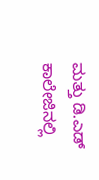ಮತ್ತು ಡಿ.ಎಡ್ ಕಾಲೇಜಿನಲ್ಲಿ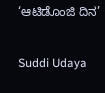‘ಆಟಿಡೊಂಜಿ ದಿನ’

Suddi Udaya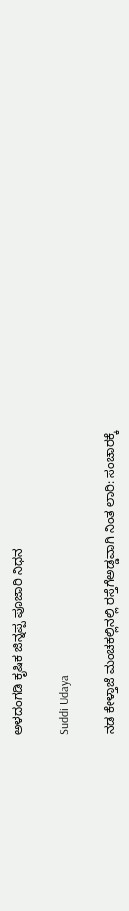ಅಳದಂಗಡಿ ಕೃಷಿಕ ಜಿನ್ನಪ್ಪ ಪೂಜಾರಿ ನಿಧನ

Suddi Udaya

ನಡ ಕೇಳ್ತಾಜೆ ಮಂಚಕಲ್ಲಿನಲ್ಲಿ ರಸ್ತೆಗೆಅಡ್ಡವಾಗಿ ನಿಂತ ಲಾರಿ: ಸಂಚಾರಕ್ಕೆ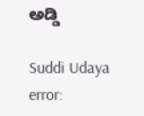ಅಡ್ಡಿ

Suddi Udaya
error: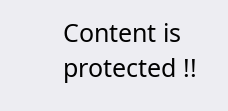Content is protected !!